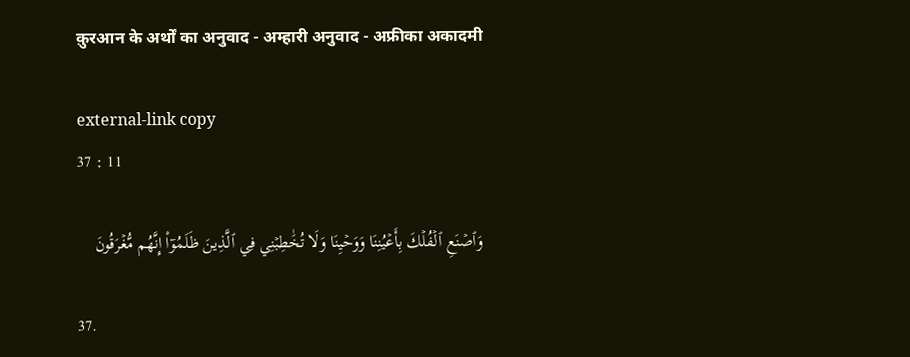क़ुरआन के अर्थों का अनुवाद - अम्हारी अनुवाद - अफ्रीका अकादमी

external-link copy
37 : 11

وَٱصۡنَعِ ٱلۡفُلۡكَ بِأَعۡيُنِنَا وَوَحۡيِنَا وَلَا تُخَٰطِبۡنِي فِي ٱلَّذِينَ ظَلَمُوٓاْ إِنَّهُم مُّغۡرَقُونَ

37.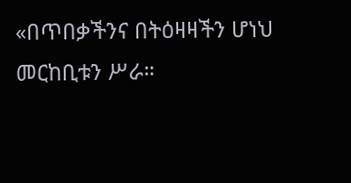«በጥበቃችንና በትዕዛዛችን ሆነህ መርከቢቱን ሥራ።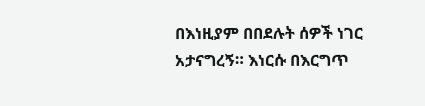በእነዚያም በበደሉት ሰዎች ነገር አታናግረኝ። እነርሱ በእርግጥ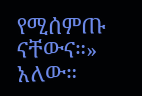የሚሰምጡ ናቸውና።» አለው።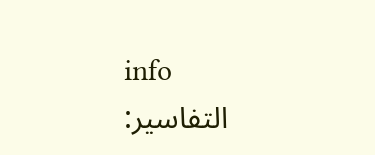info
التفاسير: